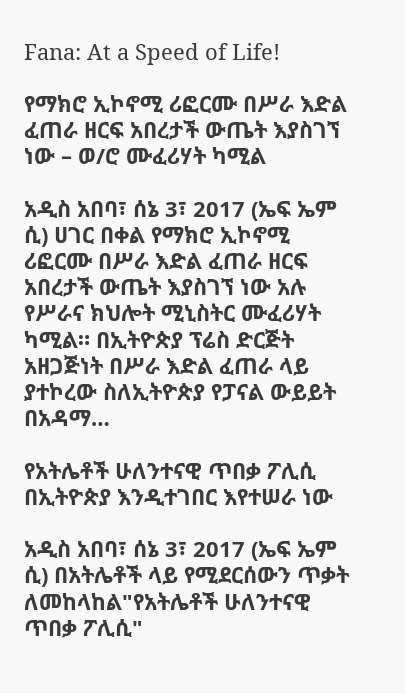Fana: At a Speed of Life!

የማክሮ ኢኮኖሚ ሪፎርሙ በሥራ እድል ፈጠራ ዘርፍ አበረታች ውጤት እያስገኘ ነው – ወ/ሮ ሙፈሪሃት ካሚል

አዲስ አበባ፣ ሰኔ 3፣ 2017 (ኤፍ ኤም ሲ) ሀገር በቀል የማክሮ ኢኮኖሚ ሪፎርሙ በሥራ እድል ፈጠራ ዘርፍ አበረታች ውጤት እያስገኘ ነው አሉ የሥራና ክህሎት ሚኒስትር ሙፈሪሃት ካሚል። በኢትዮጵያ ፕሬስ ድርጅት አዘጋጅነት በሥራ እድል ፈጠራ ላይ ያተኮረው ስለኢትዮጵያ የፓናል ውይይት በአዳማ…

የአትሌቶች ሁለንተናዊ ጥበቃ ፖሊሲ በኢትዮጵያ እንዲተገበር እየተሠራ ነው

አዲስ አበባ፣ ሰኔ 3፣ 2017 (ኤፍ ኤም ሲ) በአትሌቶች ላይ የሚደርሰውን ጥቃት ለመከላከል"የአትሌቶች ሁለንተናዊ ጥበቃ ፖሊሲ"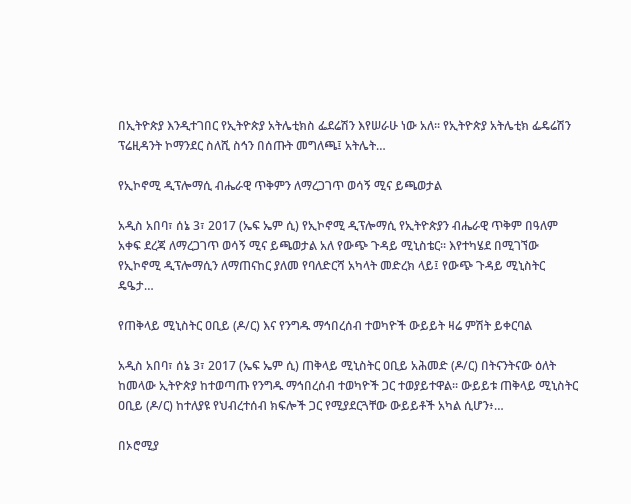በኢትዮጵያ እንዲተገበር የኢትዮጵያ አትሌቲክስ ፌደሬሽን እየሠራሁ ነው አለ፡፡ የኢትዮጵያ አትሌቲክ ፌዴሬሽን ፕሬዚዳንት ኮማንደር ስለሺ ስኅን በሰጡት መግለጫ፤ አትሌት…

የኢኮኖሚ ዲፕሎማሲ ብሔራዊ ጥቅምን ለማረጋገጥ ወሳኝ ሚና ይጫወታል

አዲስ አበባ፣ ሰኔ 3፣ 2017 (ኤፍ ኤም ሲ) የኢኮኖሚ ዲፕሎማሲ የኢትዮጵያን ብሔራዊ ጥቅም በዓለም አቀፍ ደረጃ ለማረጋገጥ ወሳኝ ሚና ይጫወታል አለ የውጭ ጉዳይ ሚኒስቴር፡፡ እየተካሄደ በሚገኘው የኢኮኖሚ ዲፕሎማሲን ለማጠናከር ያለመ የባለድርሻ አካላት መድረክ ላይ፤ የውጭ ጉዳይ ሚኒስትር ዴዔታ…

የጠቅላይ ሚኒስትር ዐቢይ (ዶ/ር) እና የንግዱ ማኅበረሰብ ተወካዮች ውይይት ዛሬ ምሽት ይቀርባል

አዲስ አበባ፣ ሰኔ 3፣ 2017 (ኤፍ ኤም ሲ) ጠቅላይ ሚኒስትር ዐቢይ አሕመድ (ዶ/ር) በትናንትናው ዕለት ከመላው ኢትዮጵያ ከተወጣጡ የንግዱ ማኅበረሰብ ተወካዮች ጋር ተወያይተዋል፡፡ ውይይቱ ጠቅላይ ሚኒስትር ዐቢይ (ዶ/ር) ከተለያዩ የህብረተሰብ ክፍሎች ጋር የሚያደርጓቸው ውይይቶች አካል ሲሆን፥…

በኦሮሚያ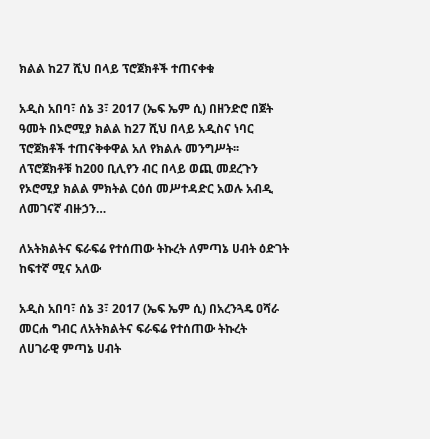ክልል ከ27 ሺህ በላይ ፕሮጀክቶች ተጠናቀቁ

አዲስ አበባ፣ ሰኔ 3፣ 2017 (ኤፍ ኤም ሲ) በዘንድሮ በጀት ዓመት በኦሮሚያ ክልል ከ27 ሺህ በላይ አዲስና ነባር ፕሮጀክቶች ተጠናቅቀዋል አለ የክልሉ መንግሥት፡፡ ለፕሮጀክቶቹ ከ200 ቢሊየን ብር በላይ ወጪ መደረጉን የኦሮሚያ ክልል ምክትል ርዕሰ መሥተዳድር አወሉ አብዲ ለመገናኛ ብዙኃን…

ለአትክልትና ፍራፍሬ የተሰጠው ትኩረት ለምጣኔ ሀብት ዕድገት ከፍተኛ ሚና አለው

አዲስ አበባ፣ ሰኔ 3፣ 2017 (ኤፍ ኤም ሲ) በአረንጓዴ ዐሻራ መርሐ ግብር ለአትክልትና ፍራፍሬ የተሰጠው ትኩረት ለሀገራዊ ምጣኔ ሀብት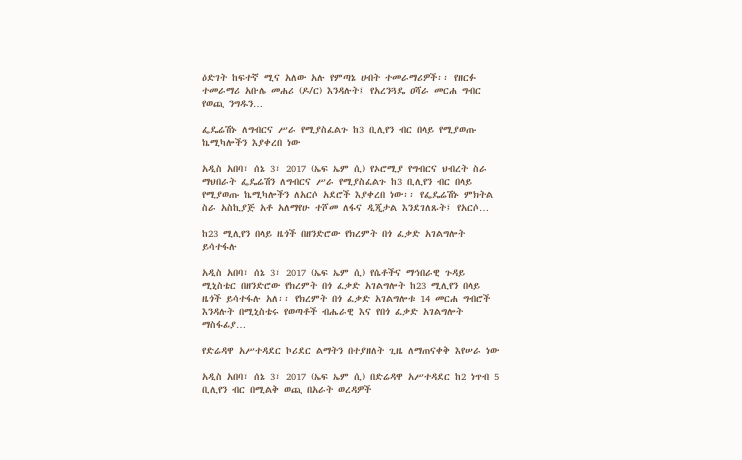ዕድገት ከፍተኛ ሚና አለው አሉ የምጣኔ ሀብት ተመራማሪዎች፡፡ የዘርፉ ተመራማሪ አቡሌ መሐሪ (ዶ/ር) እንዳሉት፤ የአረንጓዴ ዐሻራ መርሐ ግብር የወጪ ንግዱን…

ፌዴሬሽኑ ለግብርና ሥራ የሚያስፈልጉ ከ3 ቢሊየን ብር በላይ የሚያወጡ ኬሚካሎችን እያቀረበ ነው

አዲስ አበባ፣ ሰኔ 3፣ 2017 (ኤፍ ኤም ሲ) የኦሮሚያ የግብርና ህብረት ስራ ማህበራት ፌዴሬሽን ለግብርና ሥራ የሚያስፈልጉ ከ3 ቢሊየን ብር በላይ የሚያወጡ ኬሚካሎችን ለአርሶ አደሮች እያቀረበ ነው፡፡ የፌዴሬሽኑ ምክትል ስራ አስኪያጅ አቶ አለማየሁ ተሾመ ለፋና ዲጂታል እንደገለጹት፤ የአርሶ…

ከ23 ሚሊየን በላይ ዜጎች በዘንድሮው የክረምት በጎ ፈቃድ አገልግሎት ይሳተፋሉ

አዲስ አበባ፣ ሰኔ 3፣ 2017 (ኤፍ ኤም ሲ) የሴቶችና ማኅበራዊ ጉዳይ ሚኒስቴር በዘንድሮው የክረምት በጎ ፈቃድ አገልግሎት ከ23 ሚሊየን በላይ ዜጎች ይሳተፋሉ አለ፡፡ የክረምት በጎ ፈቃድ አገልግሎቱ 14 መርሐ ግብሮች እንዳሉት በሚኒስቴሩ የወጣቶች ብሔራዊ እና የበጎ ፈቃድ አገልግሎት ማስፋፊያ…

የድሬዳዋ አሥተዳደር ኮሪደር ልማትን በተያዘለት ጊዜ ለማጠናቀቅ እየሠራ ነው

አዲስ አበባ፣ ሰኔ 3፣ 2017 (ኤፍ ኤም ሲ) በድሬዳዋ አሥተዳደር ከ2 ነጥብ 5 ቢሊየን ብር በሚልቅ ወጪ በአራት ወረዳዎች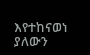እየተከናወነ ያለውን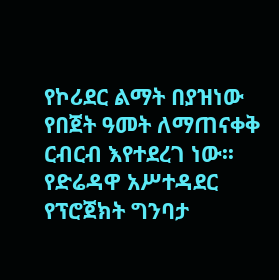የኮሪደር ልማት በያዝነው የበጀት ዓመት ለማጠናቀቅ ርብርብ እየተደረገ ነው፡፡ የድሬዳዋ አሥተዳደር የፕሮጀክት ግንባታ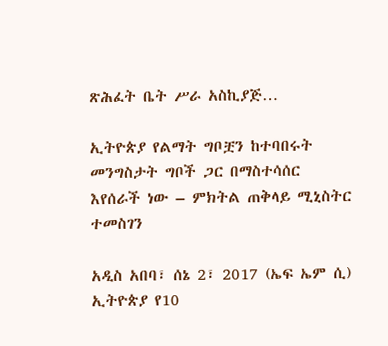ጽሕፈት ቤት ሥራ አስኪያጅ…

ኢትዮጵያ የልማት ግቦቿን ከተባበሩት መንግስታት ግቦች ጋር በማስተሳሰር እየሰራች ነው – ምክትል ጠቅላይ ሚኒስትር ተመስገን

አዲስ አበባ፣ ሰኔ 2፣ 2017 (ኤፍ ኤም ሲ) ኢትዮጵያ የ10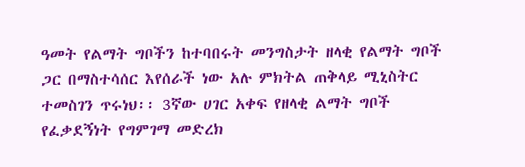ዓመት የልማት ግቦችን ከተባበሩት መንግስታት ዘላቂ የልማት ግቦች ጋር በማስተሳሰር እየሰራች ነው አሉ ምክትል ጠቅላይ ሚኒስትር ተመስገን ጥሩነህ፡፡ 3ኛው ሀገር አቀፍ የዘላቂ ልማት ግቦች የፈቃደኝነት የግምገማ መድረክ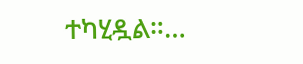ተካሂዷል።…